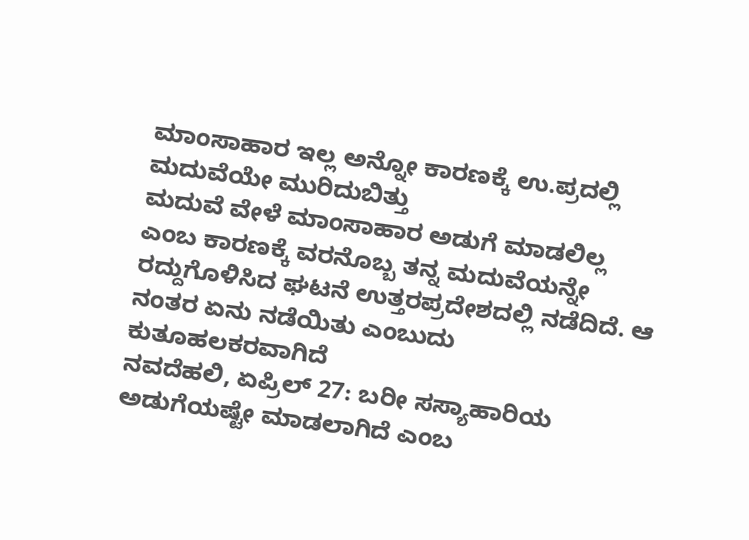ಮಾಂಸಾಹಾರ ಇಲ್ಲ ಅನ್ನೋ ಕಾರಣಕ್ಕೆ ಉ.ಪ್ರದಲ್ಲಿ ಮದುವೆಯೇ ಮುರಿದುಬಿತ್ತು
ಮದುವೆ ವೇಳೆ ಮಾಂಸಾಹಾರ ಅಡುಗೆ ಮಾಡಲಿಲ್ಲ ಎಂಬ ಕಾರಣಕ್ಕೆ ವರನೊಬ್ಬ ತನ್ನ ಮದುವೆಯನ್ನೇ ರದ್ದುಗೊಳಿಸಿದ ಘಟನೆ ಉತ್ತರಪ್ರದೇಶದಲ್ಲಿ ನಡೆದಿದೆ. ಆ ನಂತರ ಏನು ನಡೆಯಿತು ಎಂಬುದು ಕುತೂಹಲಕರವಾಗಿದೆ
ನವದೆಹಲಿ, ಏಪ್ರಿಲ್ 27: ಬರೀ ಸಸ್ಯಾಹಾರಿಯ ಅಡುಗೆಯಷ್ಟೇ ಮಾಡಲಾಗಿದೆ ಎಂಬ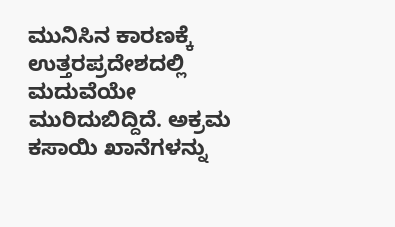ಮುನಿಸಿನ ಕಾರಣಕ್ಕೆ ಉತ್ತರಪ್ರದೇಶದಲ್ಲಿ ಮದುವೆಯೇ ಮುರಿದುಬಿದ್ದಿದೆ. ಅಕ್ರಮ ಕಸಾಯಿ ಖಾನೆಗಳನ್ನು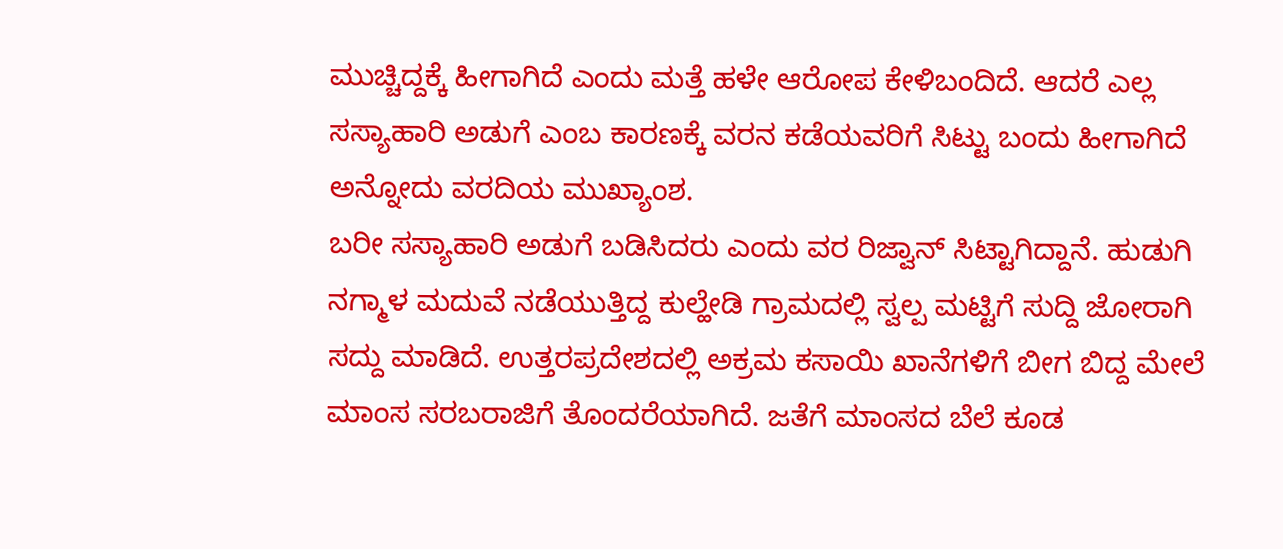ಮುಚ್ಚಿದ್ದಕ್ಕೆ ಹೀಗಾಗಿದೆ ಎಂದು ಮತ್ತೆ ಹಳೇ ಆರೋಪ ಕೇಳಿಬಂದಿದೆ. ಆದರೆ ಎಲ್ಲ ಸಸ್ಯಾಹಾರಿ ಅಡುಗೆ ಎಂಬ ಕಾರಣಕ್ಕೆ ವರನ ಕಡೆಯವರಿಗೆ ಸಿಟ್ಟು ಬಂದು ಹೀಗಾಗಿದೆ ಅನ್ನೋದು ವರದಿಯ ಮುಖ್ಯಾಂಶ.
ಬರೀ ಸಸ್ಯಾಹಾರಿ ಅಡುಗೆ ಬಡಿಸಿದರು ಎಂದು ವರ ರಿಜ್ವಾನ್ ಸಿಟ್ಟಾಗಿದ್ದಾನೆ. ಹುಡುಗಿ ನಗ್ಮಾಳ ಮದುವೆ ನಡೆಯುತ್ತಿದ್ದ ಕುಲ್ಹೇಡಿ ಗ್ರಾಮದಲ್ಲಿ ಸ್ವಲ್ಪ ಮಟ್ಟಿಗೆ ಸುದ್ದಿ ಜೋರಾಗಿ ಸದ್ದು ಮಾಡಿದೆ. ಉತ್ತರಪ್ರದೇಶದಲ್ಲಿ ಅಕ್ರಮ ಕಸಾಯಿ ಖಾನೆಗಳಿಗೆ ಬೀಗ ಬಿದ್ದ ಮೇಲೆ ಮಾಂಸ ಸರಬರಾಜಿಗೆ ತೊಂದರೆಯಾಗಿದೆ. ಜತೆಗೆ ಮಾಂಸದ ಬೆಲೆ ಕೂಡ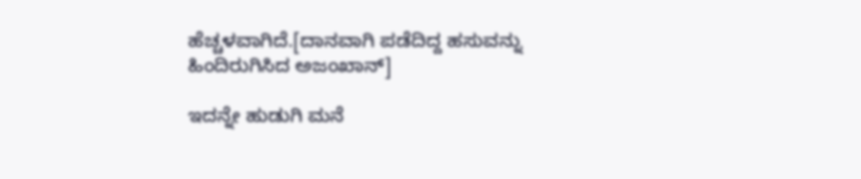ಹೆಚ್ಚಳವಾಗಿದೆ.[ದಾನವಾಗಿ ಪಡೆದಿದ್ದ ಹಸುವನ್ನು ಹಿಂದಿರುಗಿಸಿದ ಅಜಂಖಾನ್]

ಇದನ್ನೇ ಹುಡುಗಿ ಮನೆ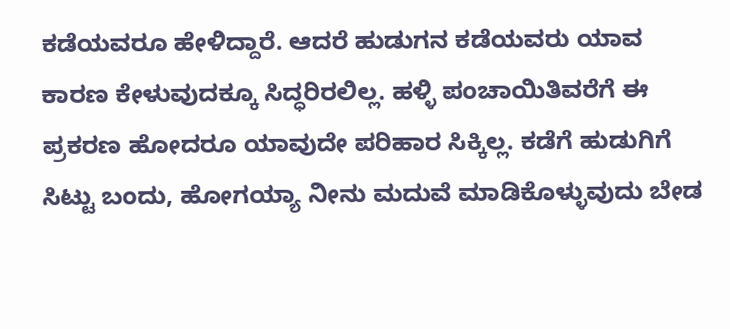ಕಡೆಯವರೂ ಹೇಳಿದ್ದಾರೆ. ಆದರೆ ಹುಡುಗನ ಕಡೆಯವರು ಯಾವ ಕಾರಣ ಕೇಳುವುದಕ್ಕೂ ಸಿದ್ಧರಿರಲಿಲ್ಲ. ಹಳ್ಳಿ ಪಂಚಾಯಿತಿವರೆಗೆ ಈ ಪ್ರಕರಣ ಹೋದರೂ ಯಾವುದೇ ಪರಿಹಾರ ಸಿಕ್ಕಿಲ್ಲ. ಕಡೆಗೆ ಹುಡುಗಿಗೆ ಸಿಟ್ಟು ಬಂದು, ಹೋಗಯ್ಯಾ ನೀನು ಮದುವೆ ಮಾಡಿಕೊಳ್ಳುವುದು ಬೇಡ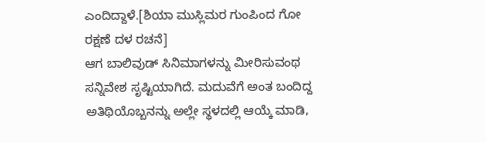ಎಂದಿದ್ದಾಳೆ.[ಶಿಯಾ ಮುಸ್ಲಿಮರ ಗುಂಪಿಂದ ಗೋ ರಕ್ಷಣೆ ದಳ ರಚನೆ]
ಆಗ ಬಾಲಿವುಡ್ ಸಿನಿಮಾಗಳನ್ನು ಮೀರಿಸುವಂಥ ಸನ್ನಿವೇಶ ಸೃಷ್ಟಿಯಾಗಿದೆ. ಮದುವೆಗೆ ಅಂತ ಬಂದಿದ್ದ ಅತಿಥಿಯೊಬ್ಬನನ್ನು ಅಲ್ಲೇ ಸ್ಥಳದಲ್ಲಿ ಆಯ್ಕೆ ಮಾಡಿ,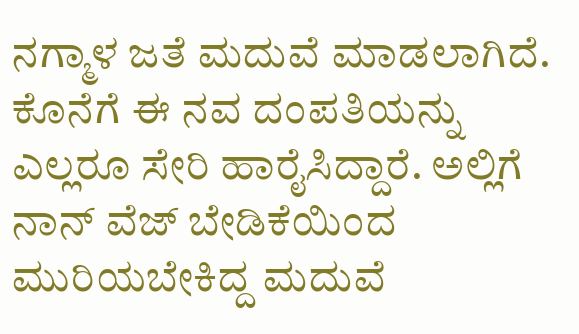ನಗ್ಮಾಳ ಜತೆ ಮದುವೆ ಮಾಡಲಾಗಿದೆ. ಕೊನೆಗೆ ಈ ನವ ದಂಪತಿಯನ್ನು ಎಲ್ಲರೂ ಸೇರಿ ಹಾರೈಸಿದ್ದಾರೆ. ಅಲ್ಲಿಗೆ ನಾನ್ ವೆಜ್ ಬೇಡಿಕೆಯಿಂದ ಮುರಿಯಬೇಕಿದ್ದ ಮದುವೆ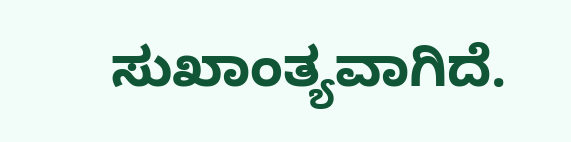ಸುಖಾಂತ್ಯವಾಗಿದೆ.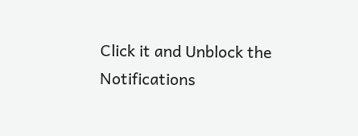Click it and Unblock the Notifications